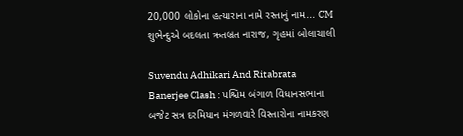20,000 લોકોના હત્યારાના નામે રસ્તાનું નામ... CM શુભેન્દુએ બદલતા ઋતબ્રત નારાજ, ગૃહમાં બોલાચાલી

Suvendu Adhikari And Ritabrata Banerjee Clash : પશ્ચિમ બંગાળ વિધાનસભાના બજેટ સત્ર દરમિયાન મંગળવારે વિસ્તારોના નામકરણ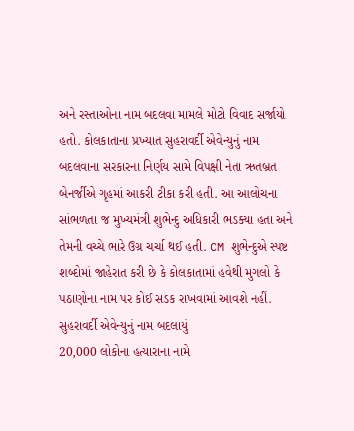અને રસ્તાઓના નામ બદલવા મામલે મોટો વિવાદ સર્જાયો હતો. કોલકાતાના પ્રખ્યાત સુહરાવર્દી એવેન્યુનું નામ બદલવાના સરકારના નિર્ણય સામે વિપક્ષી નેતા ઋતબ્રત બેનર્જીએ ગૃહમાં આકરી ટીકા કરી હતી. આ આલોચના સાંભળતા જ મુખ્યમંત્રી શુભેન્દુ અધિકારી ભડક્યા હતા અને તેમની વચ્ચે ભારે ઉગ્ર ચર્ચા થઈ હતી. CM શુભેન્દુએ સ્પષ્ટ શબ્દોમાં જાહેરાત કરી છે કે કોલકાતામાં હવેથી મુગલો કે પઠાણોના નામ પર કોઈ સડક રાખવામાં આવશે નહીં.
સુહરાવર્દી એવેન્યુનું નામ બદલાયું
20,000 લોકોના હત્યારાના નામે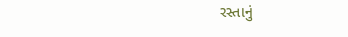રસ્તાનું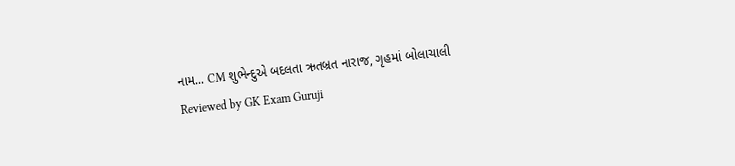નામ... CM શુભેન્દુએ બદલતા ઋતબ્રત નારાજ, ગૃહમાં બોલાચાલી
Reviewed by GK Exam Guruji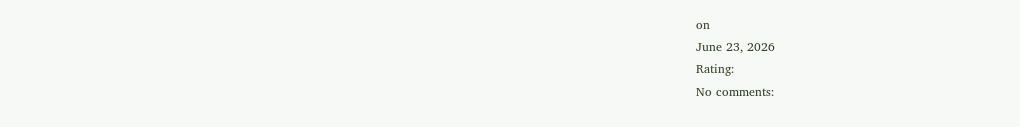on
June 23, 2026
Rating:
No comments: